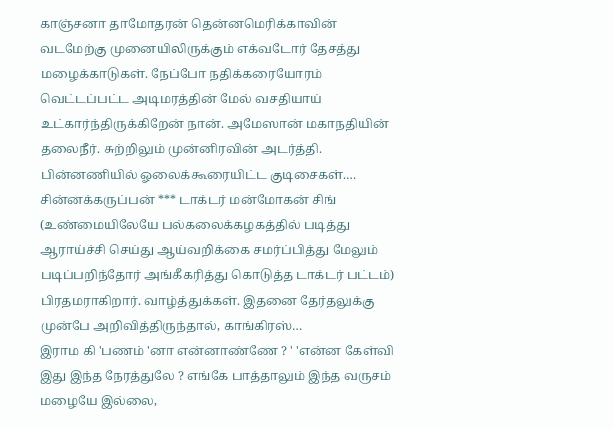காஞ்சனா தாமோதரன் தென்னமெரிக்காவின் வடமேற்கு முனையிலிருக்கும் எக்வடோர் தேசத்து மழைக்காடுகள். நேப்போ நதிக்கரையோரம் வெட்டப்பட்ட அடிமரத்தின் மேல் வசதியாய் உட்கார்ந்திருக்கிறேன் நான். அமேஸான் மகாநதியின் தலைநீர். சுற்றிலும் முன்னிரவின் அடர்த்தி. பின்னணியில் ஓலைக்கூரையிட்ட குடிசைகள்.…
சின்னக்கருப்பன் *** டாக்டர் மன்மோகன் சிங் (உண்மையிலேயே பல்கலைக்கழகத்தில் படித்து ஆராய்ச்சி செய்து ஆய்வறிக்கை சமர்ப்பித்து மேலும் படிப்பறிந்தோர் அங்கீகரித்து கொடுத்த டாக்டர் பட்டம்) பிரதமராகிறார். வாழ்த்துக்கள். இதனை தேர்தலுக்கு முன்பே அறிவித்திருந்தால், காங்கிரஸ்…
இராம கி 'பணம் 'னா என்னாண்ணே ? ' 'என்ன கேள்வி இது இந்த நேரத்துலே ? எங்கே பாத்தாலும் இந்த வருசம் மழையே இல்லை,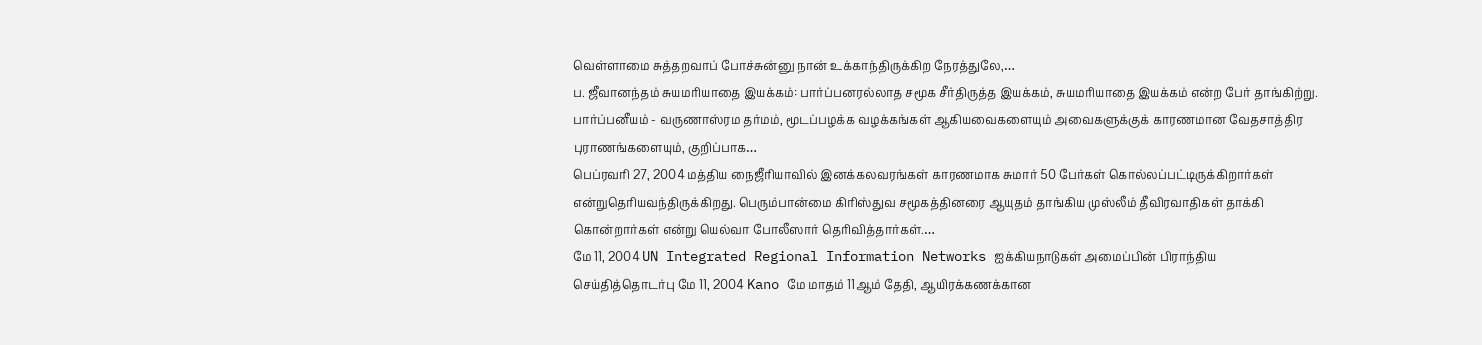வெள்ளாமை சுத்தறவாப் போச்சுன்னு நான் உக்காந்திருக்கிற நேரத்துலே,…
ப. ஜீவானந்தம் சுயமரியாதை இயக்கம்: பார்ப்பனரல்லாத சமூக சீர்திருத்த இயக்கம், சுயமரியாதை இயக்கம் என்ற பேர் தாங்கிற்று. பார்ப்பனீயம் - வருணாஸ்ரம தர்மம், மூடப்பழக்க வழக்கங்கள் ஆகியவைகளையும் அவைகளுக்குக் காரணமான வேதசாத்திர புராணங்களையும், குறிப்பாக…
பெப்ரவரி 27, 2004 மத்திய நைஜீரியாவில் இனக்கலவரங்கள் காரணமாக சுமார் 50 பேர்கள் கொல்லப்பட்டிருக்கிறார்கள் என்றுதெரியவந்திருக்கிறது. பெரும்பான்மை கிரிஸ்துவ சமூகத்தினரை ஆயுதம் தாங்கிய முஸ்லீம் தீவிரவாதிகள் தாக்கி கொன்றார்கள் என்று யெல்வா போலீஸார் தெரிவித்தார்கள்.…
மே 11, 2004 UN Integrated Regional Information Networks ஐக்கியநாடுகள் அமைப்பின் பிராந்திய செய்தித்தொடர்பு மே 11, 2004 Kano மே மாதம் 11ஆம் தேதி, ஆயிரக்கணக்கான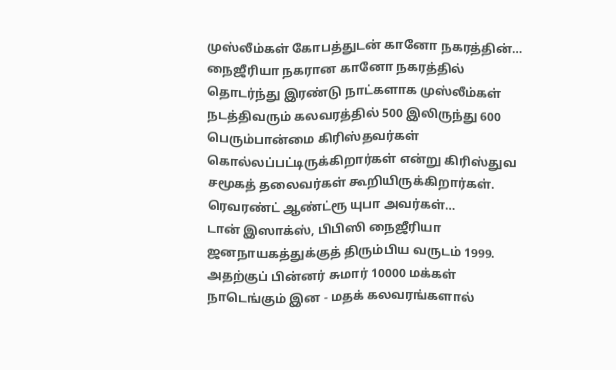முஸ்லீம்கள் கோபத்துடன் கானோ நகரத்தின்…
நைஜீரியா நகரான கானோ நகரத்தில் தொடர்ந்து இரண்டு நாட்களாக முஸ்லீம்கள் நடத்திவரும் கலவரத்தில் 500 இலிருந்து 600 பெரும்பான்மை கிரிஸ்தவர்கள் கொல்லப்பட்டிருக்கிறார்கள் என்று கிரிஸ்துவ சமூகத் தலைவர்கள் கூறியிருக்கிறார்கள். ரெவரண்ட் ஆண்ட்ரூ யுபா அவர்கள்…
டான் இஸாக்ஸ், பிபிஸி நைஜீரியா ஜனநாயகத்துக்குத் திரும்பிய வருடம் 1999. அதற்குப் பின்னர் சுமார் 10000 மக்கள் நாடெங்கும் இன - மதக் கலவரங்களால்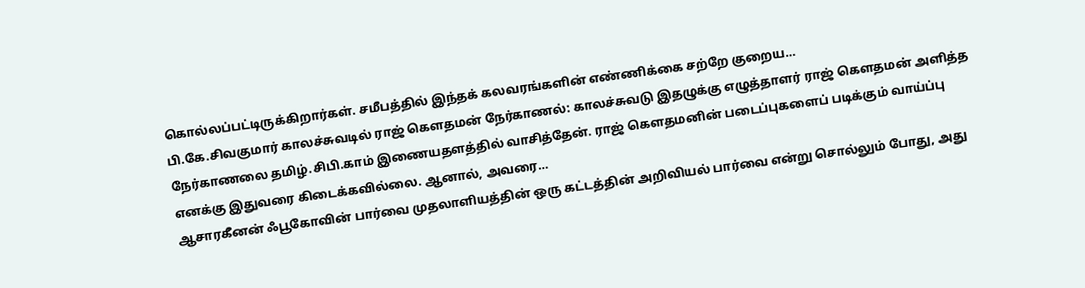கொல்லப்பட்டிருக்கிறார்கள். சமீபத்தில் இந்தக் கலவரங்களின் எண்ணிக்கை சற்றே குறைய…
பி.கே.சிவகுமார் காலச்சுவடில் ராஜ் கெளதமன் நேர்காணல்: காலச்சுவடு இதழுக்கு எழுத்தாளர் ராஜ் கெளதமன் அளித்த நேர்காணலை தமிழ்.சிபி.காம் இணையதளத்தில் வாசித்தேன். ராஜ் கெளதமனின் படைப்புகளைப் படிக்கும் வாய்ப்பு எனக்கு இதுவரை கிடைக்கவில்லை. ஆனால், அவரை…
ஆசாரகீனன் ஃபூகோவின் பார்வை முதலாளியத்தின் ஒரு கட்டத்தின் அறிவியல் பார்வை என்று சொல்லும் போது, அது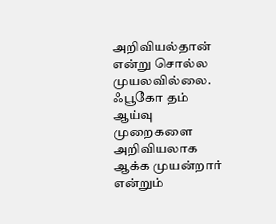அறிவியல்தான் என்று சொல்ல முயலவில்லை. ஃபூகோ தம் ஆய்வு முறைகளை அறிவியலாக ஆக்க முயன்றார் என்றும்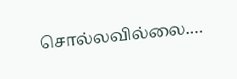சொல்லவில்லை.…